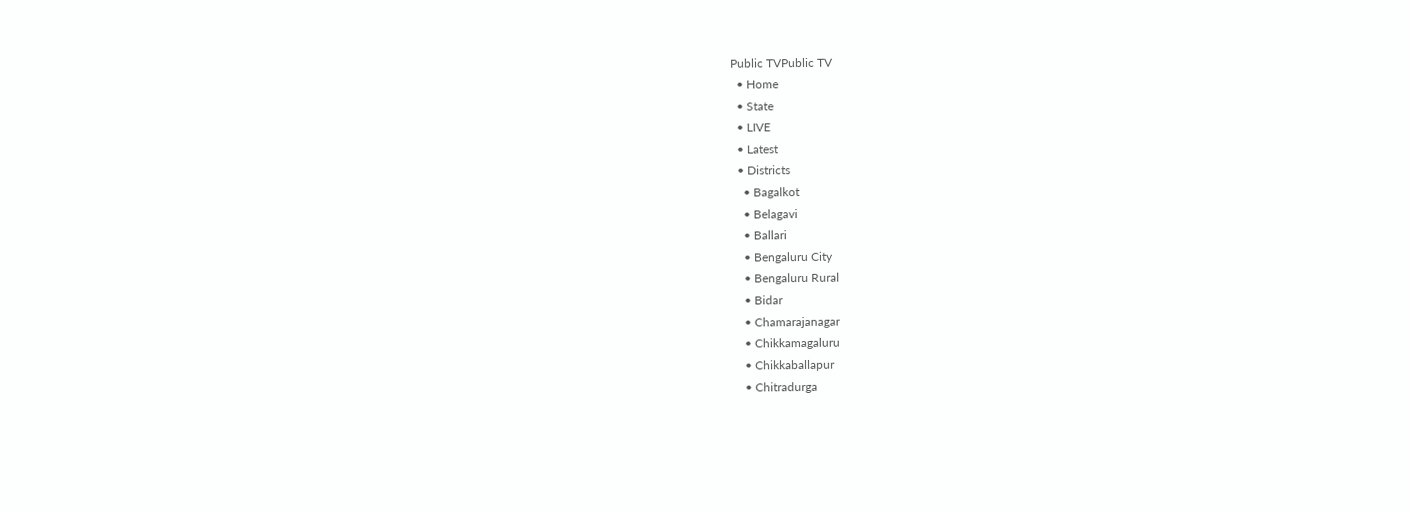Public TVPublic TV
  • Home
  • State
  • LIVE
  • Latest
  • Districts
    • Bagalkot
    • Belagavi
    • Ballari
    • Bengaluru City
    • Bengaluru Rural
    • Bidar
    • Chamarajanagar
    • Chikkamagaluru
    • Chikkaballapur
    • Chitradurga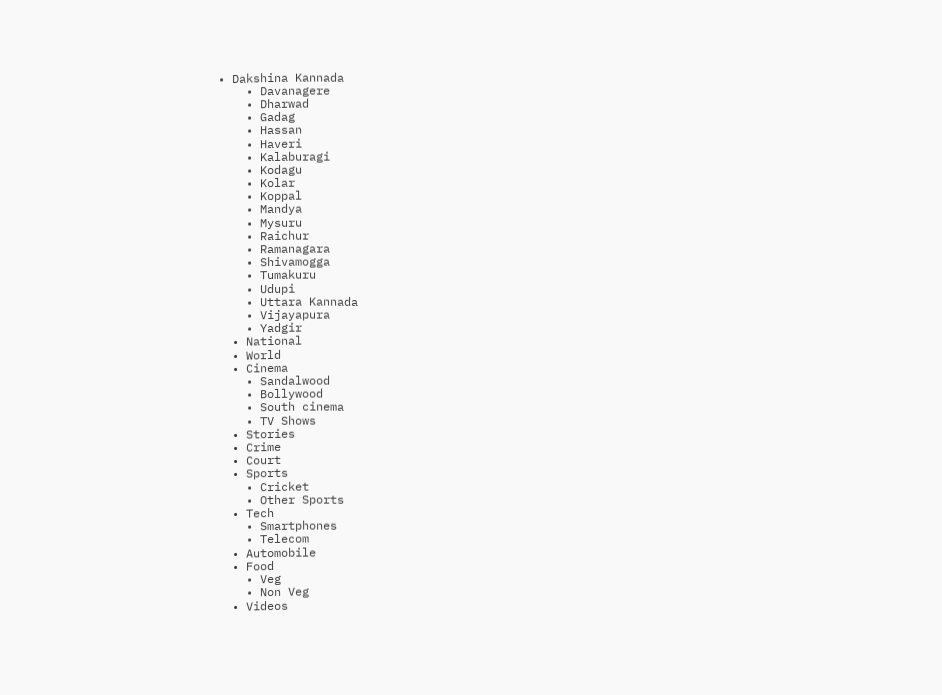• Dakshina Kannada
    • Davanagere
    • Dharwad
    • Gadag
    • Hassan
    • Haveri
    • Kalaburagi
    • Kodagu
    • Kolar
    • Koppal
    • Mandya
    • Mysuru
    • Raichur
    • Ramanagara
    • Shivamogga
    • Tumakuru
    • Udupi
    • Uttara Kannada
    • Vijayapura
    • Yadgir
  • National
  • World
  • Cinema
    • Sandalwood
    • Bollywood
    • South cinema
    • TV Shows
  • Stories
  • Crime
  • Court
  • Sports
    • Cricket
    • Other Sports
  • Tech
    • Smartphones
    • Telecom
  • Automobile
  • Food
    • Veg
    • Non Veg
  • Videos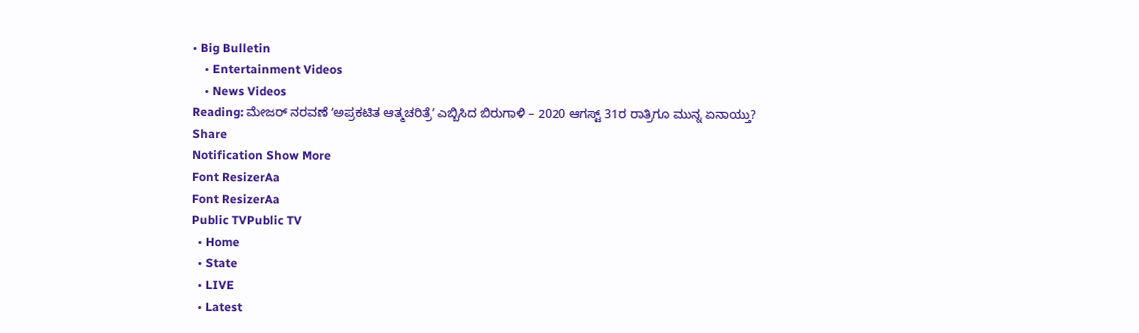• Big Bulletin
    • Entertainment Videos
    • News Videos
Reading: ಮೇಜರ್‌ ನರವಣೆ ʻಅಪ್ರಕಟಿತ ಆತ್ಮಚರಿತ್ರೆʼ ಎಬ್ಬಿಸಿದ ಬಿರುಗಾಳಿ – 2020 ಆಗಸ್ಟ್‌ 31ರ ರಾತ್ರಿಗೂ ಮುನ್ನ ಏನಾಯ್ತು?
Share
Notification Show More
Font ResizerAa
Font ResizerAa
Public TVPublic TV
  • Home
  • State
  • LIVE
  • Latest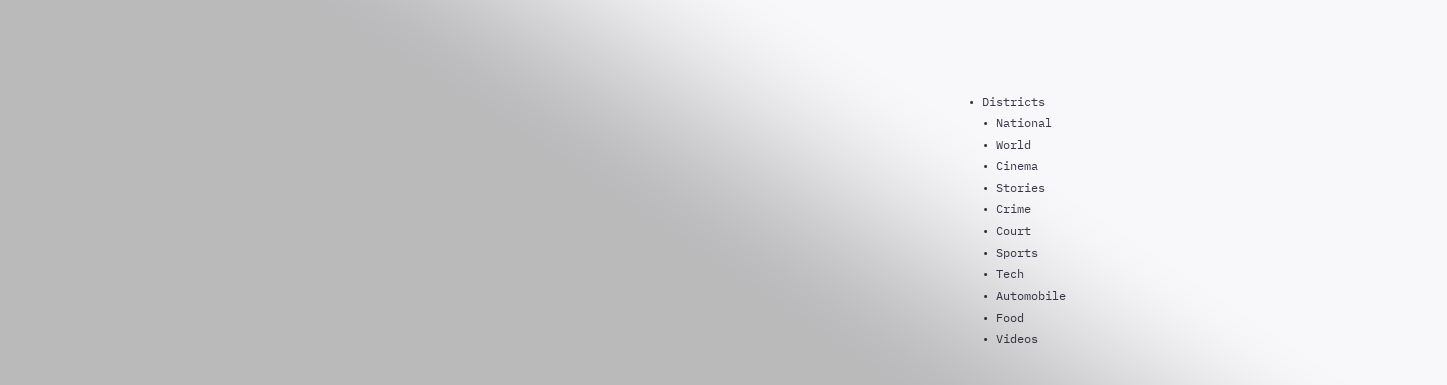• Districts
  • National
  • World
  • Cinema
  • Stories
  • Crime
  • Court
  • Sports
  • Tech
  • Automobile
  • Food
  • Videos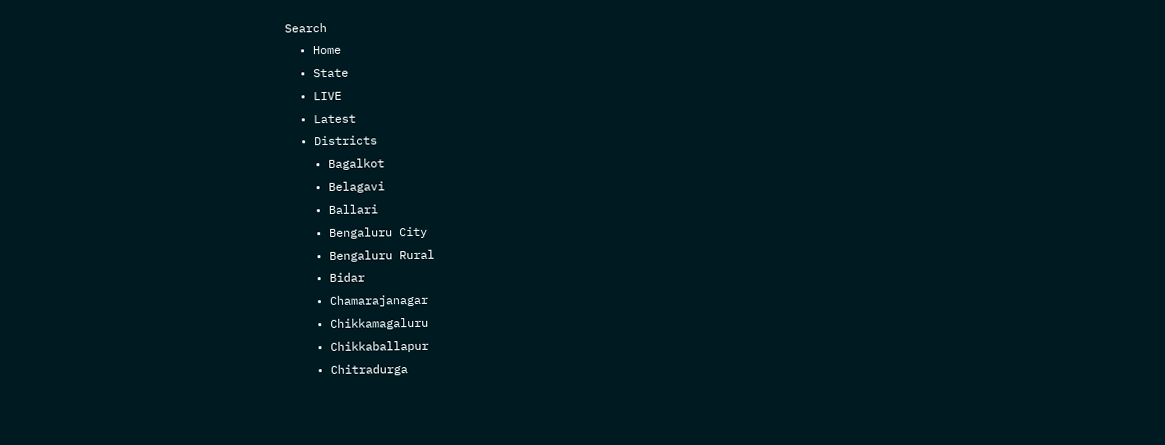Search
  • Home
  • State
  • LIVE
  • Latest
  • Districts
    • Bagalkot
    • Belagavi
    • Ballari
    • Bengaluru City
    • Bengaluru Rural
    • Bidar
    • Chamarajanagar
    • Chikkamagaluru
    • Chikkaballapur
    • Chitradurga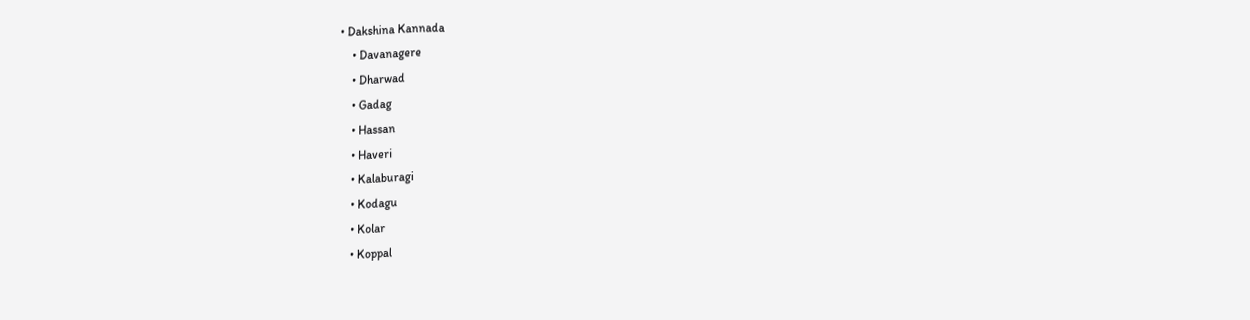• Dakshina Kannada
    • Davanagere
    • Dharwad
    • Gadag
    • Hassan
    • Haveri
    • Kalaburagi
    • Kodagu
    • Kolar
    • Koppal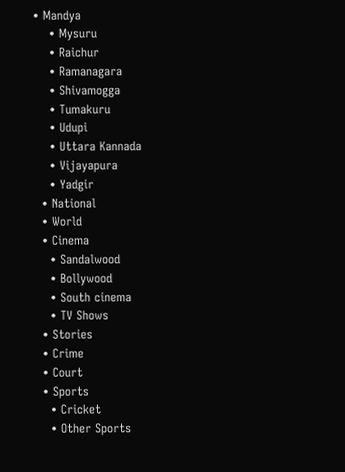• Mandya
    • Mysuru
    • Raichur
    • Ramanagara
    • Shivamogga
    • Tumakuru
    • Udupi
    • Uttara Kannada
    • Vijayapura
    • Yadgir
  • National
  • World
  • Cinema
    • Sandalwood
    • Bollywood
    • South cinema
    • TV Shows
  • Stories
  • Crime
  • Court
  • Sports
    • Cricket
    • Other Sports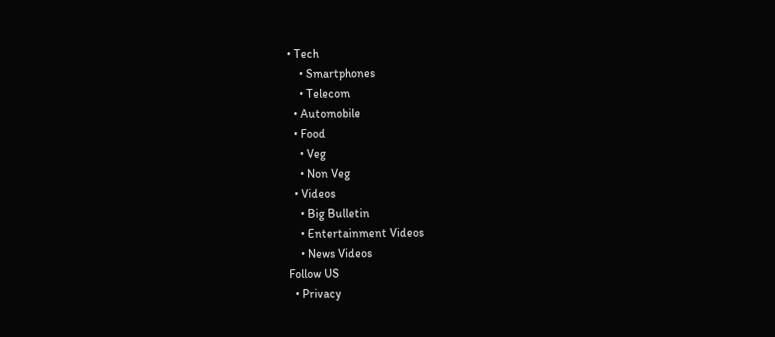• Tech
    • Smartphones
    • Telecom
  • Automobile
  • Food
    • Veg
    • Non Veg
  • Videos
    • Big Bulletin
    • Entertainment Videos
    • News Videos
Follow US
  • Privacy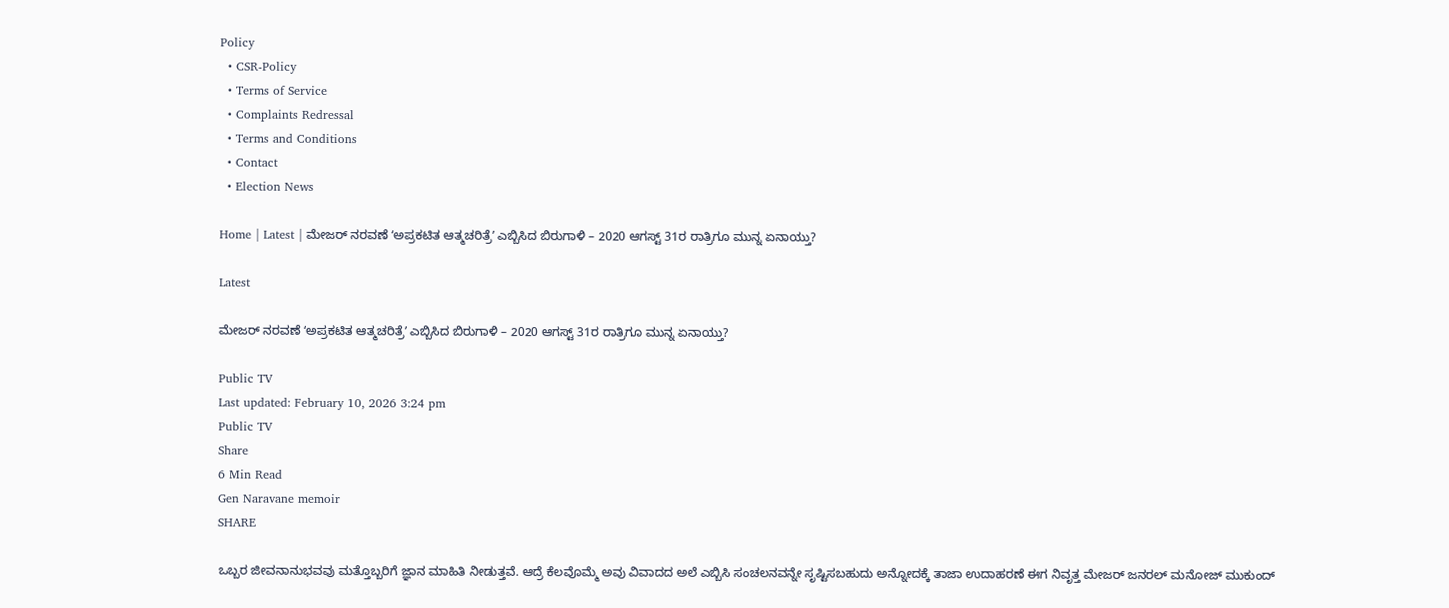Policy
  • CSR-Policy
  • Terms of Service
  • Complaints Redressal
  • Terms and Conditions
  • Contact
  • Election News

Home | Latest | ಮೇಜರ್‌ ನರವಣೆ ʻಅಪ್ರಕಟಿತ ಆತ್ಮಚರಿತ್ರೆʼ ಎಬ್ಬಿಸಿದ ಬಿರುಗಾಳಿ – 2020 ಆಗಸ್ಟ್‌ 31ರ ರಾತ್ರಿಗೂ ಮುನ್ನ ಏನಾಯ್ತು?

Latest

ಮೇಜರ್‌ ನರವಣೆ ʻಅಪ್ರಕಟಿತ ಆತ್ಮಚರಿತ್ರೆʼ ಎಬ್ಬಿಸಿದ ಬಿರುಗಾಳಿ – 2020 ಆಗಸ್ಟ್‌ 31ರ ರಾತ್ರಿಗೂ ಮುನ್ನ ಏನಾಯ್ತು?

Public TV
Last updated: February 10, 2026 3:24 pm
Public TV
Share
6 Min Read
Gen Naravane memoir
SHARE

ಒಬ್ಬರ ಜೀವನಾನುಭವವು ಮತ್ತೊಬ್ಬರಿಗೆ ಜ್ಞಾನ ಮಾಹಿತಿ ನೀಡುತ್ತವೆ. ಆದ್ರೆ ಕೆಲವೊಮ್ಮೆ ಅವು ವಿವಾದದ ಅಲೆ ಎಬ್ಬಿಸಿ ಸಂಚಲನವನ್ನೇ ಸೃಷ್ಟಿಸಬಹುದು ಅನ್ನೋದಕ್ಕೆ ತಾಜಾ ಉದಾಹರಣೆ ಈಗ ನಿವೃತ್ತ ಮೇಜರ್‌ ಜನರಲ್‌ ಮನೋಜ್‌ ಮುಕುಂದ್‌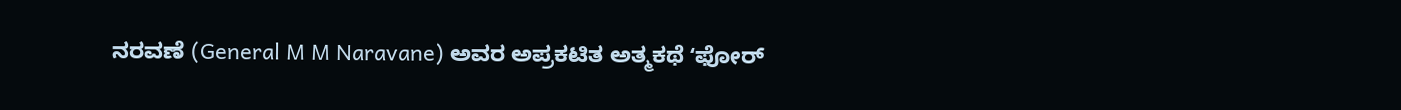ನರವಣೆ (General M M Naravane) ಅವರ ಅಪ್ರಕಟಿತ ಅತ್ಮಕಥೆ ʻಫೋರ್‌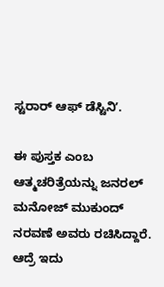ಸ್ಟರಾರ್‌ ಆಫ್‌ ಡೆಸ್ಟಿನಿʼ.

ಈ ಪುಸ್ತಕ ಎಂಬ ಆತ್ಮಚರಿತ್ರೆಯನ್ನು ಜನರಲ್‌ ಮನೋಜ್‌ ಮುಕುಂದ್‌ ನರವಣೆ ಅವರು ರಚಿಸಿದ್ದಾರೆ. ಆದ್ರೆ ಇದು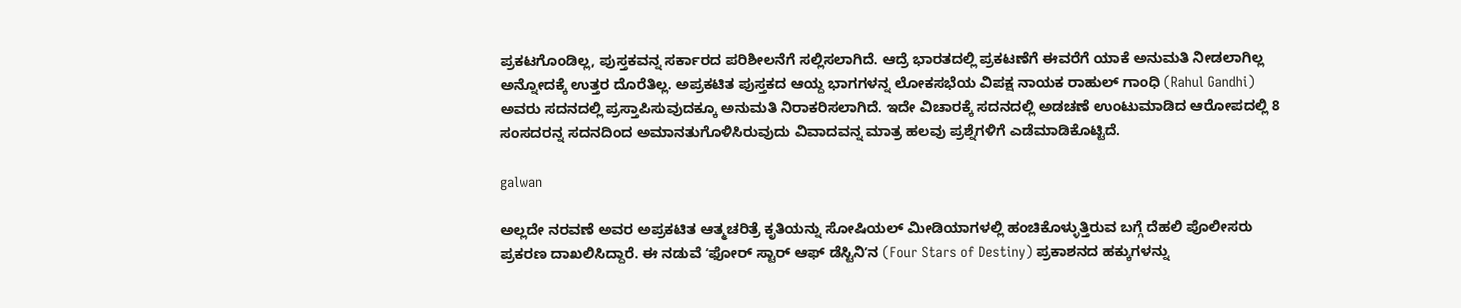ಪ್ರಕಟಗೊಂಡಿಲ್ಲ, ಪುಸ್ತಕವನ್ನ ಸರ್ಕಾರದ ಪರಿಶೀಲನೆಗೆ ಸಲ್ಲಿಸಲಾಗಿದೆ. ಆದ್ರೆ ಭಾರತದಲ್ಲಿ ಪ್ರಕಟಣೆಗೆ ಈವರೆಗೆ ಯಾಕೆ ಅನುಮತಿ ನೀಡಲಾಗಿಲ್ಲ ಅನ್ನೋದಕ್ಕೆ ಉತ್ತರ ದೊರೆತಿಲ್ಲ. ಅಪ್ರಕಟಿತ ಪುಸ್ತಕದ ಆಯ್ದ ಭಾಗಗಳನ್ನ ಲೋಕಸಭೆಯ ವಿಪಕ್ಷ ನಾಯಕ ರಾಹುಲ್‌ ಗಾಂಧಿ (Rahul Gandhi) ಅವರು ಸದನದಲ್ಲಿ ಪ್ರಸ್ತಾಪಿಸುವುದಕ್ಕೂ ಅನುಮತಿ ನಿರಾಕರಿಸಲಾಗಿದೆ. ಇದೇ ವಿಚಾರಕ್ಕೆ ಸದನದಲ್ಲಿ ಅಡಚಣೆ ಉಂಟುಮಾಡಿದ ಆರೋಪದಲ್ಲಿ 8 ಸಂಸದರನ್ನ ಸದನದಿಂದ ಅಮಾನತುಗೊಳಿಸಿರುವುದು ವಿವಾದವನ್ನ ಮಾತ್ರ ಹಲವು ಪ್ರಶ್ನೆಗಳಿಗೆ ಎಡೆಮಾಡಿಕೊಟ್ಟಿದೆ.

galwan

ಅಲ್ಲದೇ ನರವಣೆ ಅವರ ಅಪ್ರಕಟಿತ ಆತ್ಮಚರಿತ್ರೆ ಕೃತಿಯನ್ನು ಸೋಷಿಯಲ್‌‌ ಮೀಡಿಯಾಗಳಲ್ಲಿ ಹಂಚಿಕೊಳ್ಳುತ್ತಿರುವ ಬಗ್ಗೆ ದೆಹಲಿ ಪೊಲೀಸರು ಪ್ರಕರಣ ದಾಖಲಿಸಿದ್ದಾರೆ. ಈ ನಡುವೆ ʻಫೋರ್‌ ಸ್ಟಾರ್‌ ಆಫ್‌ ಡೆಸ್ಟಿನಿʼನ (Four Stars of Destiny) ಪ್ರಕಾಶನದ ಹಕ್ಕುಗಳನ್ನು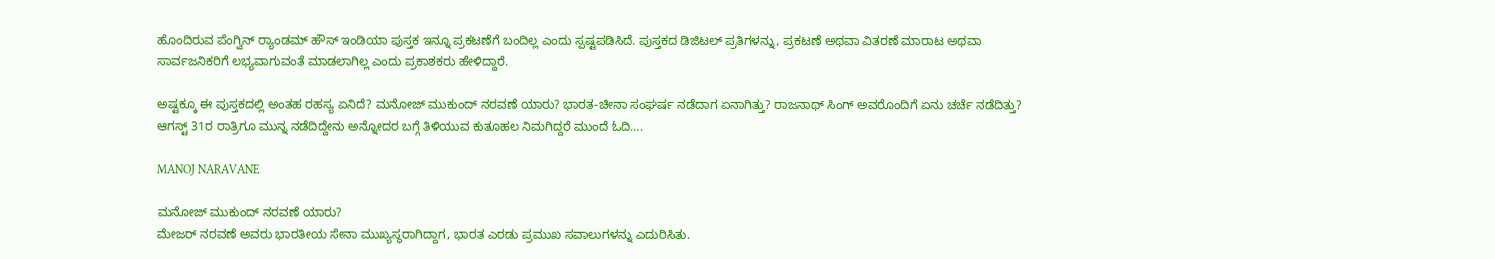ಹೊಂದಿರುವ ಪೆಂಗ್ವಿನ್‌ ರ‍್ಯಾಂಡಮ್‌ ಹೌಸ್‌ ಇಂಡಿಯಾ ಪುಸ್ತಕ ಇನ್ನೂ ಪ್ರಕಟಣೆಗೆ ಬಂದಿಲ್ಲ ಎಂದು ಸ್ಪಷ್ಟಪಡಿಸಿದೆ. ಪುಸ್ತಕದ ಡಿಜಿಟಲ್‌ ಪ್ರತಿಗಳನ್ನು, ಪ್ರಕಟಣೆ ಅಥವಾ ವಿತರಣೆ ಮಾರಾಟ ಅಥವಾ ಸಾರ್ವಜನಿಕರಿಗೆ ಲಭ್ಯವಾಗುವಂತೆ ಮಾಡಲಾಗಿಲ್ಲ ಎಂದು ಪ್ರಕಾಶಕರು ಹೇಳಿದ್ದಾರೆ.

ಅಷ್ಟಕ್ಕೂ ಈ ಪುಸ್ತಕದಲ್ಲಿ ಅಂತಹ ರಹಸ್ಯ ಏನಿದೆ? ಮನೋಜ್‌ ಮುಕುಂದ್‌ ನರವಣೆ ಯಾರು? ಭಾರತ-ಚೀನಾ ಸಂಘರ್ಷ ನಡೆದಾಗ ಏನಾಗಿತ್ತು? ರಾಜನಾಥ್‌ ಸಿಂಗ್‌ ಅವರೊಂದಿಗೆ ಏನು ಚರ್ಚೆ ನಡೆದಿತ್ತು? ಆಗಸ್ಟ್‌ 31ರ ರಾತ್ರಿಗೂ ಮುನ್ನ ನಡೆದಿದ್ದೇನು ಅನ್ನೋದರ ಬಗ್ಗೆ ತಿಳಿಯುವ ಕುತೂಹಲ ನಿಮಗಿದ್ದರೆ ಮುಂದೆ ಓದಿ….

MANOJ NARAVANE

ಮನೋಜ್‌ ಮುಕುಂದ್‌ ನರವಣೆ ಯಾರು?
ಮೇಜ‌ರ್ ನರವಣೆ ಅವರು ಭಾರತೀಯ ಸೇನಾ ಮುಖ್ಯಸ್ಥರಾಗಿದ್ದಾಗ, ಭಾರತ ಎರಡು ಪ್ರಮುಖ ಸವಾಲುಗಳನ್ನು ಎದುರಿಸಿತು.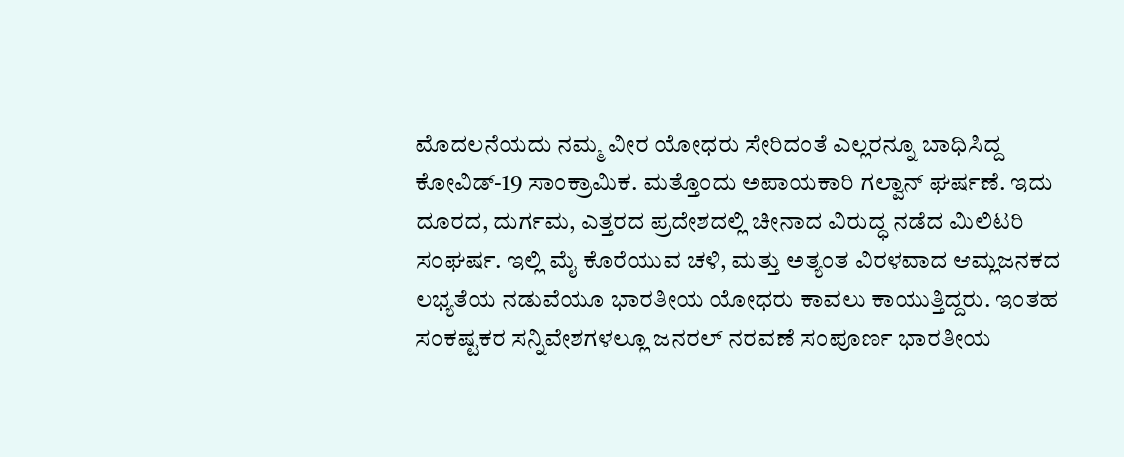ಮೊದಲನೆಯದು ನಮ್ಮ ವೀರ ಯೋಧರು ಸೇರಿದಂತೆ ಎಲ್ಲರನ್ನೂ ಬಾಧಿಸಿದ್ದ ಕೋವಿಡ್-19 ಸಾಂಕ್ರಾಮಿಕ. ಮತ್ತೊಂದು ಅಪಾಯಕಾರಿ ಗಲ್ವಾನ್‌ ಘರ್ಷಣೆ. ಇದು ದೂರದ, ದುರ್ಗಮ, ಎತ್ತರದ ಪ್ರದೇಶದಲ್ಲಿ ಚೀನಾದ ವಿರುದ್ಧ ನಡೆದ ಮಿಲಿಟರಿ ಸಂಘರ್ಷ. ಇಲ್ಲಿ ಮೈ ಕೊರೆಯುವ ಚಳಿ, ಮತ್ತು ಅತ್ಯಂತ ವಿರಳವಾದ ಆಮ್ಲಜನಕದ ಲಭ್ಯತೆಯ ನಡುವೆಯೂ ಭಾರತೀಯ ಯೋಧರು ಕಾವಲು ಕಾಯುತ್ತಿದ್ದರು. ಇಂತಹ ಸಂಕಷ್ಟಕರ ಸನ್ನಿವೇಶಗಳಲ್ಲೂ ಜನರಲ್ ನರವಣೆ ಸಂಪೂರ್ಣ ಭಾರತೀಯ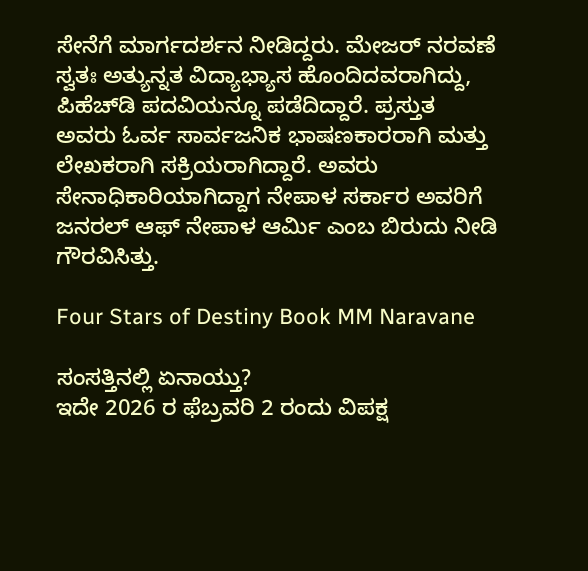ಸೇನೆಗೆ ಮಾರ್ಗದರ್ಶನ ನೀಡಿದ್ದರು. ಮೇಜರ್ ನರವಣೆ ಸ್ವತಃ ಅತ್ಯುನ್ನತ ವಿದ್ಯಾಭ್ಯಾಸ ಹೊಂದಿದವರಾಗಿದ್ದು, ಪಿಹೆಚ್‌ಡಿ ಪದವಿಯನ್ನೂ ಪಡೆದಿದ್ದಾರೆ. ಪ್ರಸ್ತುತ ಅವರು ಓರ್ವ ಸಾರ್ವಜನಿಕ ಭಾಷಣಕಾರರಾಗಿ ಮತ್ತು ಲೇಖಕರಾಗಿ ಸಕ್ರಿಯರಾಗಿದ್ದಾರೆ. ಅವರು ಸೇನಾಧಿಕಾರಿಯಾಗಿದ್ದಾಗ ನೇಪಾಳ ಸರ್ಕಾರ ಅವರಿಗೆ ಜನರಲ್ ಆಫ್ ನೇಪಾಳ ಆರ್ಮಿ ಎಂಬ ಬಿರುದು ನೀಡಿ ಗೌರವಿಸಿತ್ತು.

Four Stars of Destiny Book MM Naravane

ಸಂಸತ್ತಿನಲ್ಲಿ ಏನಾಯ್ತು?
ಇದೇ 2026 ರ ಫೆಬ್ರವರಿ 2 ರಂದು ವಿಪಕ್ಷ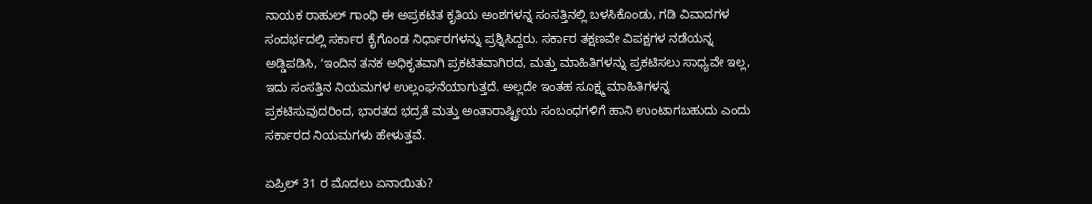ನಾಯಕ ರಾಹುಲ್‌ ಗಾಂಧಿ ಈ ಅಪ್ರಕಟಿತ ಕೃತಿಯ ಅಂಶಗಳನ್ನ ಸಂಸತ್ತಿನಲ್ಲಿ ಬಳಸಿಕೊಂಡು, ಗಡಿ ವಿವಾದಗಳ ಸಂದರ್ಭದಲ್ಲಿ ಸರ್ಕಾರ ಕೈಗೊಂಡ ನಿರ್ಧಾರಗಳನ್ನು ಪ್ರಶ್ನಿಸಿದ್ದರು. ಸರ್ಕಾರ ತಕ್ಷಣವೇ ವಿಪಕ್ಷಗಳ ನಡೆಯನ್ನ ಅಡ್ಡಿಪಡಿಸಿ, ʻಇಂದಿನ ತನಕ ಅಧಿಕೃತವಾಗಿ ಪ್ರಕಟಿತವಾಗಿರದ, ಮತ್ತು ಮಾಹಿತಿಗಳನ್ನು ಪ್ರಕಟಿಸಲು ಸಾಧ್ಯವೇ ಇಲ್ಲ, ಇದು ಸಂಸತ್ತಿನ ನಿಯಮಗಳ ಉಲ್ಲಂಘನೆಯಾಗುತ್ತದೆ. ಅಲ್ಲದೇ ಇಂತಹ ಸೂಕ್ಷ್ಮ ಮಾಹಿತಿಗಳನ್ನ ಪ್ರಕಟಿಸುವುದರಿಂದ, ಭಾರತದ ಭದ್ರತೆ ಮತ್ತು ಅಂತಾರಾಷ್ಟ್ರೀಯ ಸಂಬಂಧಗಳಿಗೆ ಹಾನಿ ಉಂಟಾಗಬಹುದು ಎಂದು ಸರ್ಕಾರದ ನಿಯಮಗಳು ಹೇಳುತ್ತವೆ.

ಏಪ್ರಿಲ್ 31 ರ ಮೊದಲು ಏನಾಯಿತು?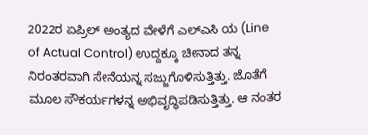2022ರ ಏಪ್ರಿಲ್‌ ಅಂತ್ಯದ ವೇಳೆಗೆ ಎಲ್ಎಸಿ ಯ (Line of Actual Control) ಉದ್ದಕ್ಕೂ ಚೀನಾದ ತನ್ನ ನಿರಂತರವಾಗಿ ಸೇನೆಯನ್ನ ಸಜ್ಜುಗೊಳಿಸುತ್ತಿತ್ತು. ಜೊತೆಗೆ ಮೂಲ ಸೌಕರ್ಯಗಳನ್ನ ಅಭಿವೃದ್ಧಿಪಡಿಸುತ್ತಿತ್ತು. ಆ ನಂತರ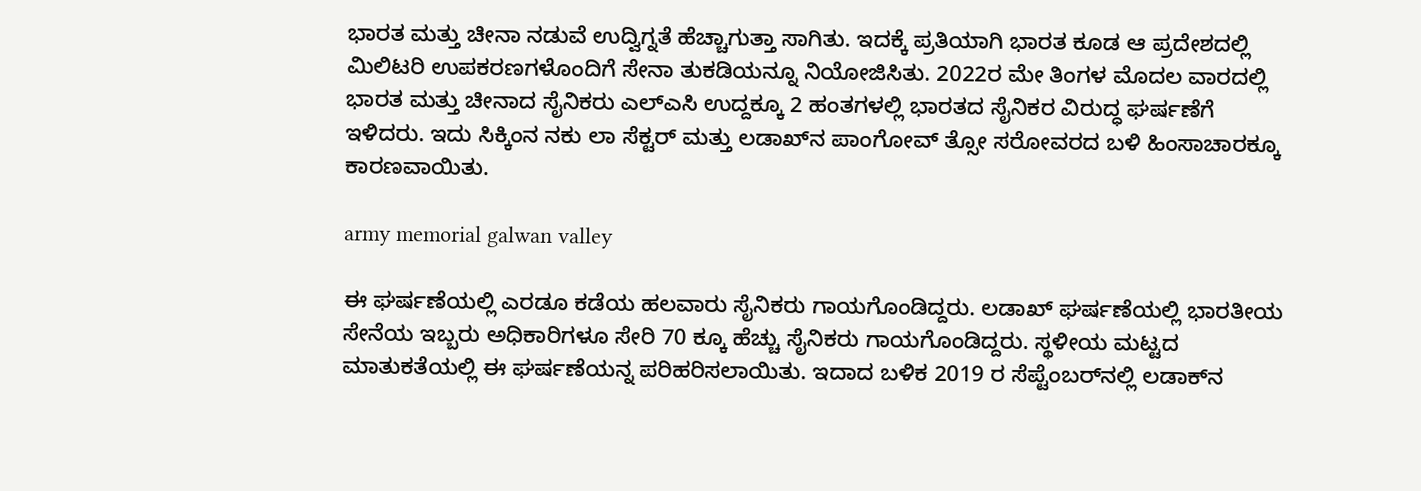ಭಾರತ ಮತ್ತು ಚೀನಾ ನಡುವೆ ಉದ್ವಿಗ್ನತೆ ಹೆಚ್ಚಾಗುತ್ತಾ ಸಾಗಿತು. ಇದಕ್ಕೆ ಪ್ರತಿಯಾಗಿ ಭಾರತ ಕೂಡ ಆ ಪ್ರದೇಶದಲ್ಲಿ ಮಿಲಿಟರಿ ಉಪಕರಣಗಳೊಂದಿಗೆ ಸೇನಾ ತುಕಡಿಯನ್ನೂ ನಿಯೋಜಿಸಿತು. 2022ರ ಮೇ ತಿಂಗಳ ಮೊದಲ ವಾರದಲ್ಲಿ ಭಾರತ ಮತ್ತು ಚೀನಾದ ಸೈನಿಕರು ಎಲ್‌ಎಸಿ ಉದ್ದಕ್ಕೂ 2 ಹಂತಗಳಲ್ಲಿ ಭಾರತದ ಸೈನಿಕರ ವಿರುದ್ಧ ಘರ್ಷಣೆಗೆ ಇಳಿದರು. ಇದು ಸಿಕ್ಕಿಂನ ನಕು ಲಾ ಸೆಕ್ಟರ್‌ ಮತ್ತು ಲಡಾಖ್‌ನ ಪಾಂಗೋವ್‌ ತ್ಸೋ ಸರೋವರದ ಬಳಿ ಹಿಂಸಾಚಾರಕ್ಕೂ ಕಾರಣವಾಯಿತು.

army memorial galwan valley

ಈ ಘರ್ಷಣೆಯಲ್ಲಿ ಎರಡೂ ಕಡೆಯ ಹಲವಾರು ಸೈನಿಕರು ಗಾಯಗೊಂಡಿದ್ದರು. ಲಡಾಖ್‌ ಘರ್ಷಣೆಯಲ್ಲಿ ಭಾರತೀಯ ಸೇನೆಯ ಇಬ್ಬರು ಅಧಿಕಾರಿಗಳೂ ಸೇರಿ 70 ಕ್ಕೂ ಹೆಚ್ಚು ಸೈನಿಕರು ಗಾಯಗೊಂಡಿದ್ದರು. ಸ್ಥಳೀಯ ಮಟ್ಟದ ಮಾತುಕತೆಯಲ್ಲಿ ಈ ಘರ್ಷಣೆಯನ್ನ ಪರಿಹರಿಸಲಾಯಿತು. ಇದಾದ ಬಳಿಕ 2019 ರ ಸೆಪ್ಟೆಂಬರ್‌ನಲ್ಲಿ ಲಡಾಕ್‌ನ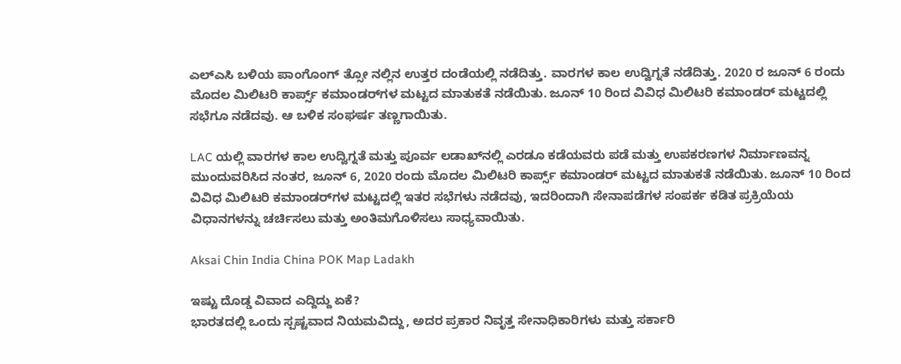ಎಲ್‌ಎಸಿ ಬಳಿಯ ಪಾಂಗೊಂಗ್‌ ತ್ಸೋ ನಲ್ಲಿನ ಉತ್ತರ ದಂಡೆಯಲ್ಲಿ ನಡೆದಿತ್ತು. ವಾರಗಳ ಕಾಲ ಉದ್ವಿಗ್ನತೆ ನಡೆದಿತ್ತು. 2020 ರ ಜೂನ್‌ 6 ರಂದು ಮೊದಲ ಮಿಲಿಟರಿ ಕಾರ್ಪ್ಸ್‌ ಕಮಾಂಡರ್‌ಗಳ ಮಟ್ಟದ ಮಾತುಕತೆ ನಡೆಯಿತು. ಜೂನ್‌ 10 ರಿಂದ ವಿವಿಧ ಮಿಲಿಟರಿ ಕಮಾಂಡರ್‌ ಮಟ್ಟದಲ್ಲಿ ಸಭೆಗೂ ನಡೆದವು. ಆ ಬಳಿಕ ಸಂಘರ್ಷ ತಣ್ಣಗಾಯಿತು.

LAC ಯಲ್ಲಿ ವಾರಗಳ ಕಾಲ ಉದ್ವಿಗ್ನತೆ ಮತ್ತು ಪೂರ್ವ ಲಡಾಖ್‌ನಲ್ಲಿ ಎರಡೂ ಕಡೆಯವರು ಪಡೆ ಮತ್ತು ಉಪಕರಣಗಳ ನಿರ್ಮಾಣವನ್ನ ಮುಂದುವರಿಸಿದ ನಂತರ, ಜೂನ್ 6, 2020 ರಂದು ಮೊದಲ ಮಿಲಿಟರಿ ಕಾರ್ಪ್ಸ್ ಕಮಾಂಡರ್ ಮಟ್ಟದ ಮಾತುಕತೆ ನಡೆಯಿತು. ಜೂನ್ 10 ರಿಂದ ವಿವಿಧ ಮಿಲಿಟರಿ ಕಮಾಂಡರ್‌ಗಳ ಮಟ್ಟದಲ್ಲಿ ಇತರ ಸಭೆಗಳು ನಡೆದವು, ಇದರಿಂದಾಗಿ ಸೇನಾಪಡೆಗಳ ಸಂಪರ್ಕ ಕಡಿತ ಪ್ರಕ್ರಿಯೆಯ ವಿಧಾನಗಳನ್ನು ಚರ್ಚಿಸಲು ಮತ್ತು ಅಂತಿಮಗೊಳಿಸಲು ಸಾಧ್ಯವಾಯಿತು.

Aksai Chin India China POK Map Ladakh

ಇಷ್ಟು ದೊಡ್ಡ ವಿವಾದ ಎದ್ದಿದ್ದು ಏಕೆ?
ಭಾರತದಲ್ಲಿ ಒಂದು ಸ್ಪಷ್ಟವಾದ ನಿಯಮವಿದ್ದು, ಅದರ ಪ್ರಕಾರ ನಿವೃತ್ತ ಸೇನಾಧಿಕಾರಿಗಳು ಮತ್ತು ಸರ್ಕಾರಿ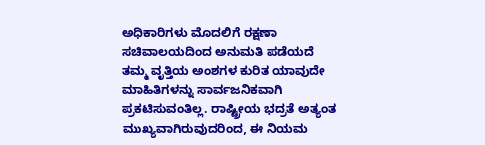ಅಧಿಕಾರಿಗಳು ಮೊದಲಿಗೆ ರಕ್ಷಣಾ ಸಚಿವಾಲಯದಿಂದ ಅನುಮತಿ ಪಡೆಯದೆ ತಮ್ಮ ವೃತ್ತಿಯ ಅಂಶಗಳ ಕುರಿತ ಯಾವುದೇ ಮಾಹಿತಿಗಳನ್ನು ಸಾರ್ವಜನಿಕವಾಗಿ ಪ್ರಕಟಿಸುವಂತಿಲ್ಲ. ರಾಷ್ಟ್ರೀಯ ಭದ್ರತೆ ಅತ್ಯಂತ ಮುಖ್ಯವಾಗಿರುವುದರಿಂದ, ಈ ನಿಯಮ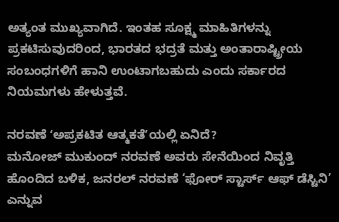ಅತ್ಯಂತ ಮುಖ್ಯವಾಗಿದೆ. ಇಂತಹ ಸೂಕ್ಷ್ಮ ಮಾಹಿತಿಗಳನ್ನು ಪ್ರಕಟಿಸುವುದರಿಂದ, ಭಾರತದ ಭದ್ರತೆ ಮತ್ತು ಅಂತಾರಾಷ್ಟ್ರೀಯ ಸಂಬಂಧಗಳಿಗೆ ಹಾನಿ ಉಂಟಾಗಬಹುದು ಎಂದು ಸರ್ಕಾರದ ನಿಯಮಗಳು ಹೇಳುತ್ತವೆ.

ನರವಣೆ ʻಅಪ್ರಕಟಿತ ಆತ್ಮಕತೆʼಯಲ್ಲಿ ಏನಿದೆ?
ಮನೋಜ್‌ ಮುಕುಂದ್‌ ನರವಣೆ ಅವರು ಸೇನೆಯಿಂದ ನಿವೃತ್ತಿ ಹೊಂದಿದ ಬಳಿಕ, ಜನರಲ್ ನರವಣೆ ‘ಫೋ‌ರ್ ಸ್ಟಾರ್ಸ್‌ ಆಫ್ ಡೆಸ್ಟಿನಿ’ ಎನ್ನುವ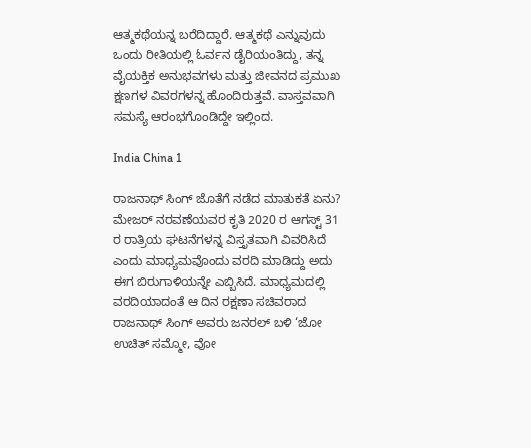ಆತ್ಮಕಥೆಯನ್ನ ಬರೆದಿದ್ದಾರೆ. ಆತ್ಮಕಥೆ ಎನ್ನುವುದು ಒಂದು ರೀತಿಯಲ್ಲಿ ಓರ್ವನ ಡೈರಿಯಂತಿದ್ದು, ತನ್ನ ವೈಯಕ್ತಿಕ ಅನುಭವಗಳು ಮತ್ತು ಜೀವನದ ಪ್ರಮುಖ ಕ್ಷಣಗಳ ವಿವರಗಳನ್ನ ಹೊಂದಿರುತ್ತವೆ. ವಾಸ್ತವವಾಗಿ ಸಮಸ್ಯೆ ಆರಂಭಗೊಂಡಿದ್ದೇ ಇಲ್ಲಿಂದ.

India China 1

ರಾಜನಾಥ್‌ ಸಿಂಗ್‌ ಜೊತೆಗೆ ನಡೆದ ಮಾತುಕತೆ ಏನು?
ಮೇಜ‌ರ್ ನರವಣೆಯವರ ಕೃತಿ 2020 ರ ಆಗಸ್ಟ್ 31 ರ ರಾತ್ರಿಯ ಘಟನೆಗಳನ್ನ ವಿಸ್ತೃತವಾಗಿ ವಿವರಿಸಿದೆ ಎಂದು ಮಾಧ್ಯಮವೊಂದು ವರದಿ ಮಾಡಿದ್ದು ಅದು ಈಗ ಬಿರುಗಾಳಿಯನ್ನೇ ಎಬ್ಬಿಸಿದೆ. ಮಾಧ್ಯಮದಲ್ಲಿ ವರದಿಯಾದಂತೆ ಆ ದಿನ ರಕ್ಷಣಾ ಸಚಿವರಾದ ರಾಜನಾಥ್ ಸಿಂಗ್ ಅವರು ಜನರಲ್ ಬಳಿ ‘ಜೋ ಉಚಿತ್ ಸಮ್ಮೋ, ವೋ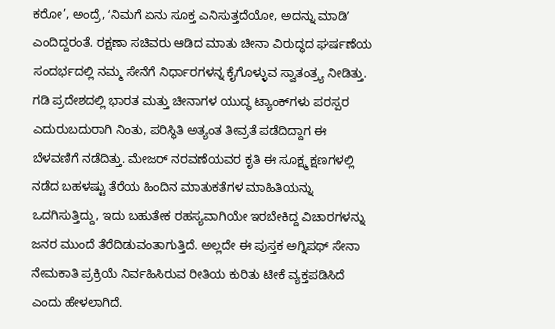ಕರೋ’, ಅಂದ್ರೆ, ʻನಿಮಗೆ ಏನು ಸೂಕ್ತ ಎನಿಸುತ್ತದೆಯೋ, ಅದನ್ನು ಮಾಡಿʼ ಎಂದಿದ್ದರಂತೆ. ರಕ್ಷಣಾ ಸಚಿವರು ಆಡಿದ ಮಾತು ಚೀನಾ ವಿರುದ್ಧದ ಘರ್ಷಣೆಯ ಸಂದರ್ಭದಲ್ಲಿ ನಮ್ಮ ಸೇನೆಗೆ ನಿರ್ಧಾರಗಳನ್ನ ಕೈಗೊಳ್ಳುವ ಸ್ವಾತಂತ್ರ್ಯ ನೀಡಿತ್ತು. ಗಡಿ ಪ್ರದೇಶದಲ್ಲಿ ಭಾರತ ಮತ್ತು ಚೀನಾಗಳ ಯುದ್ಧ ಟ್ಯಾಂಕ್‌ಗಳು ಪರಸ್ಪರ ಎದುರುಬದುರಾಗಿ ನಿಂತು, ಪರಿಸ್ಥಿತಿ ಅತ್ಯಂತ ತೀವ್ರತೆ ಪಡೆದಿದ್ದಾಗ ಈ ಬೆಳವಣಿಗೆ ನಡೆದಿತ್ತು. ಮೇಜ‌ರ್ ನರವಣೆಯವರ ಕೃತಿ ಈ ಸೂಕ್ಷ್ಮ ಕ್ಷಣಗಳಲ್ಲಿ ನಡೆದ ಬಹಳಷ್ಟು ತೆರೆಯ ಹಿಂದಿನ ಮಾತುಕತೆಗಳ ಮಾಹಿತಿಯನ್ನು ಒದಗಿಸುತ್ತಿದ್ದು, ಇದು ಬಹುತೇಕ ರಹಸ್ಯವಾಗಿಯೇ ಇರಬೇಕಿದ್ದ ವಿಚಾರಗಳನ್ನು ಜನರ ಮುಂದೆ ತೆರೆದಿಡುವಂತಾಗುತ್ತಿದೆ. ಅಲ್ಲದೇ ಈ ಪುಸ್ತಕ ಅಗ್ನಿಪಥ್ ಸೇನಾ ನೇಮಕಾತಿ ಪ್ರಕ್ರಿಯೆ ನಿರ್ವಹಿಸಿರುವ ರೀತಿಯ ಕುರಿತು ಟೀಕೆ ವ್ಯಕ್ತಪಡಿಸಿದೆ ಎಂದು ಹೇಳಲಾಗಿದೆ.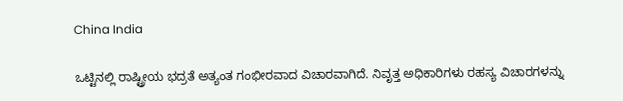China India

ಒಟ್ಟಿನಲ್ಲಿ ರಾಷ್ಟ್ರೀಯ ಭದ್ರತೆ ಅತ್ಯಂತ ಗಂಭೀರವಾದ ವಿಚಾರವಾಗಿದೆ. ನಿವೃತ್ತ ಅಧಿಕಾರಿಗಳು ರಹಸ್ಯ ವಿಚಾರಗಳನ್ನು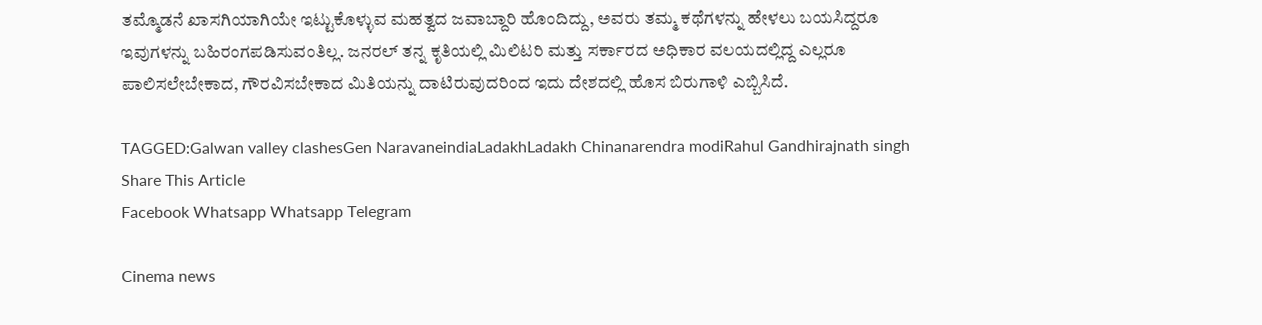ತಮ್ಮೊಡನೆ ಖಾಸಗಿಯಾಗಿಯೇ ಇಟ್ಟುಕೊಳ್ಳುವ ಮಹತ್ವದ ಜವಾಬ್ದಾರಿ ಹೊಂದಿದ್ದು, ಅವರು ತಮ್ಮ ಕಥೆಗಳನ್ನು ಹೇಳಲು ಬಯಸಿದ್ದರೂ ಇವುಗಳನ್ನು ಬಹಿರಂಗಪಡಿಸುವಂತಿಲ್ಲ. ಜನರಲ್ ತನ್ನ ಕೃತಿಯಲ್ಲಿ ಮಿಲಿಟರಿ ಮತ್ತು ಸರ್ಕಾರದ ಅಧಿಕಾರ ವಲಯದಲ್ಲಿದ್ದ ಎಲ್ಲರೂ ಪಾಲಿಸಲೇಬೇಕಾದ, ಗೌರವಿಸಬೇಕಾದ ಮಿತಿಯನ್ನು ದಾಟಿರುವುದರಿಂದ ಇದು ದೇಶದಲ್ಲಿ ಹೊಸ ಬಿರುಗಾಳಿ ಎಬ್ಬಿಸಿದೆ.

TAGGED:Galwan valley clashesGen NaravaneindiaLadakhLadakh Chinanarendra modiRahul Gandhirajnath singh
Share This Article
Facebook Whatsapp Whatsapp Telegram

Cinema news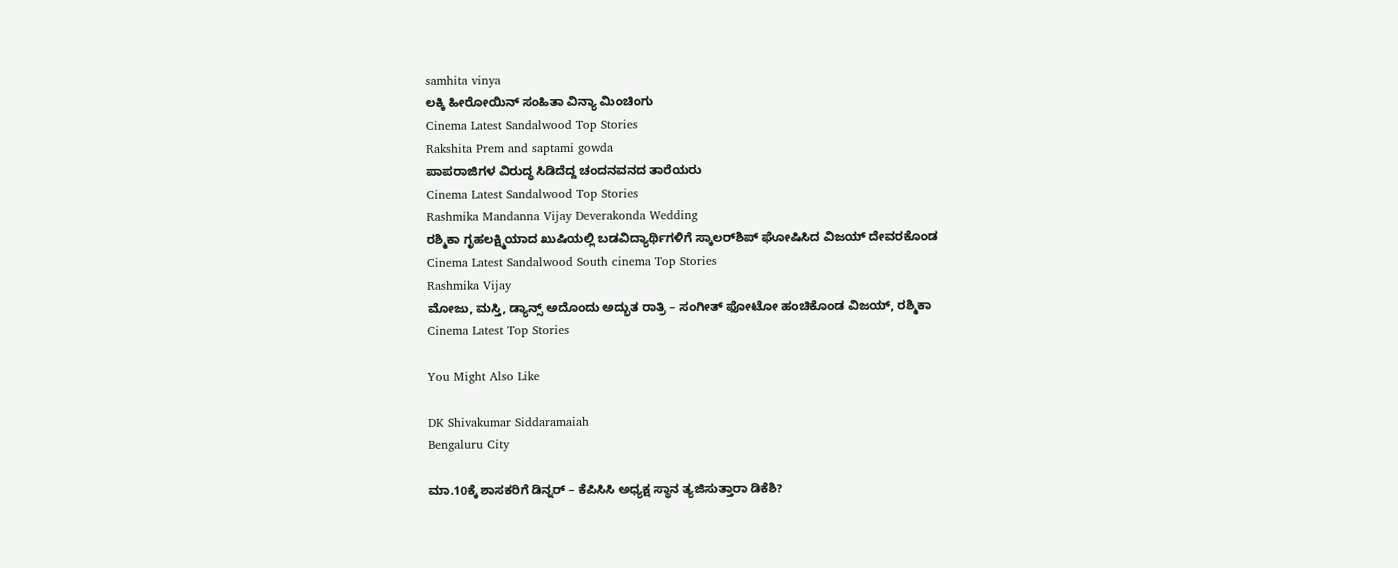samhita vinya
ಲಕ್ಕಿ ಹೀರೋಯಿನ್ ಸಂಹಿತಾ ವಿನ್ಯಾ ಮಿಂಚಿಂಗು
Cinema Latest Sandalwood Top Stories
Rakshita Prem and saptami gowda
ಪಾಪರಾಜಿಗಳ ವಿರುದ್ಧ ಸಿಡಿದೆದ್ದ ಚಂದನವನದ ತಾರೆಯರು
Cinema Latest Sandalwood Top Stories
Rashmika Mandanna Vijay Deverakonda Wedding
ರಶ್ಮಿಕಾ ಗೃಹಲಕ್ಷ್ಮಿಯಾದ ಖುಷಿಯಲ್ಲಿ ಬಡವಿದ್ಯಾರ್ಥಿಗಳಿಗೆ ಸ್ಕಾಲರ್‌ಶಿಪ್ ಘೋಷಿಸಿದ ವಿಜಯ್ ದೇವರಕೊಂಡ
Cinema Latest Sandalwood South cinema Top Stories
Rashmika Vijay
ಮೋಜು, ಮಸ್ತಿ, ಡ್ಯಾನ್ಸ್ ಅದೊಂದು ಅದ್ಭುತ ರಾತ್ರಿ – ಸಂಗೀತ್ ಫೋಟೋ ಹಂಚಿಕೊಂಡ ವಿಜಯ್, ರಶ್ಮಿಕಾ
Cinema Latest Top Stories

You Might Also Like

DK Shivakumar Siddaramaiah
Bengaluru City

ಮಾ.10ಕ್ಕೆ ಶಾಸಕರಿಗೆ ಡಿನ್ನರ್ – ಕೆಪಿಸಿಸಿ ಅಧ್ಯಕ್ಷ ಸ್ಥಾನ ತ್ಯಜಿಸುತ್ತಾರಾ ಡಿಕೆಶಿ?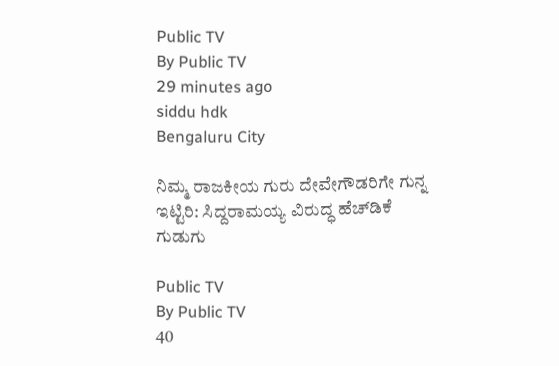Public TV
By Public TV
29 minutes ago
siddu hdk
Bengaluru City

ನಿಮ್ಮ ರಾಜಕೀಯ ಗುರು ದೇವೇಗೌಡರಿಗೇ ಗುನ್ನ ಇಟ್ಟಿರಿ: ಸಿದ್ದರಾಮಯ್ಯ ವಿರುದ್ಧ ಹೆಚ್‌ಡಿಕೆ ಗುಡುಗು

Public TV
By Public TV
40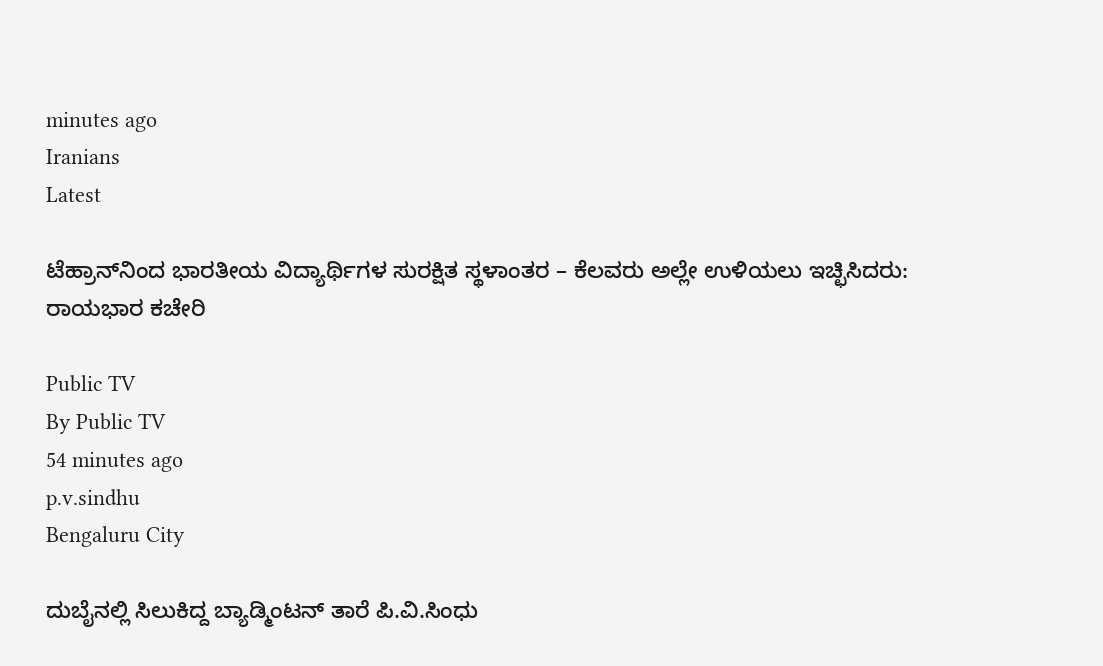minutes ago
Iranians
Latest

ಟೆಹ್ರಾನ್‌ನಿಂದ ಭಾರತೀಯ ವಿದ್ಯಾರ್ಥಿಗಳ ಸುರಕ್ಷಿತ ಸ್ಥಳಾಂತರ – ಕೆಲವರು ಅಲ್ಲೇ ಉಳಿಯಲು ಇಚ್ಛಿಸಿದರು: ರಾಯಭಾರ ಕಚೇರಿ

Public TV
By Public TV
54 minutes ago
p.v.sindhu
Bengaluru City

ದುಬೈನಲ್ಲಿ ಸಿಲುಕಿದ್ದ ಬ್ಯಾಡ್ಮಿಂಟನ್‌ ತಾರೆ ಪಿ.ವಿ.ಸಿಂಧು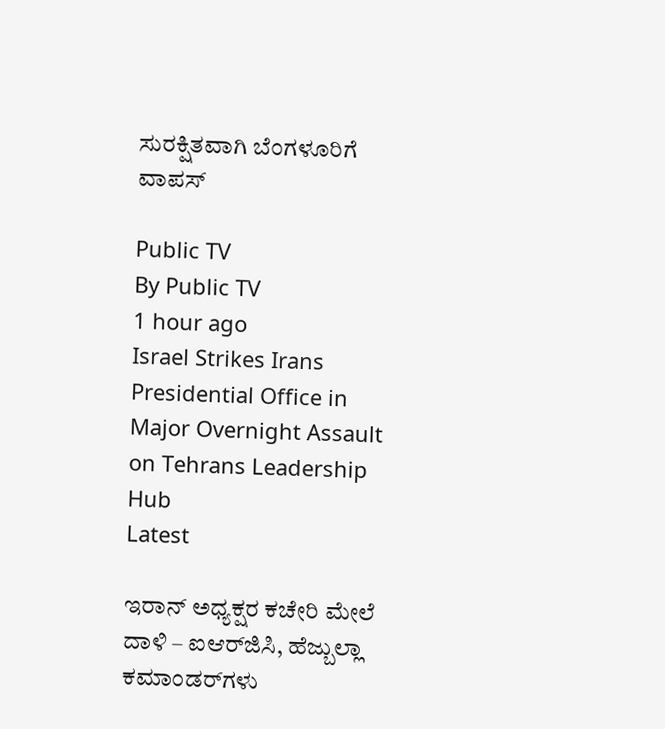ಸುರಕ್ಷಿತವಾಗಿ ಬೆಂಗಳೂರಿಗೆ ವಾಪಸ್‌

Public TV
By Public TV
1 hour ago
Israel Strikes Irans Presidential Office in Major Overnight Assault on Tehrans Leadership Hub
Latest

ಇರಾನ್ ಅಧ್ಯಕ್ಷರ ಕಚೇರಿ ಮೇಲೆ ದಾಳಿ – ಐಆರ್‌ಜಿಸಿ, ಹೆಜ್ಬುಲ್ಲಾ ಕಮಾಂಡರ್‌ಗಳು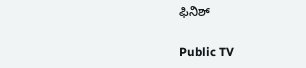ಫಿನಿಶ್

Public TV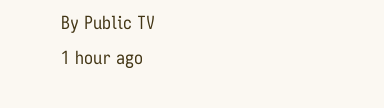By Public TV
1 hour ago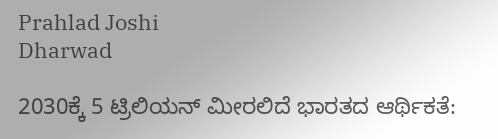Prahlad Joshi
Dharwad

2030ಕ್ಕೆ 5 ಟ್ರಿಲಿಯನ್ ಮೀರಲಿದೆ ಭಾರತದ ಆರ್ಥಿಕತೆ: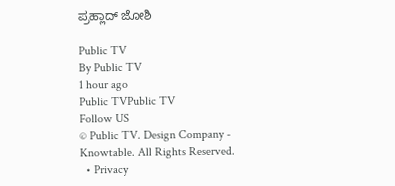ಪ್ರಹ್ಲಾದ್ ಜೋಶಿ

Public TV
By Public TV
1 hour ago
Public TVPublic TV
Follow US
© Public TV. Design Company - Knowtable. All Rights Reserved.
  • Privacy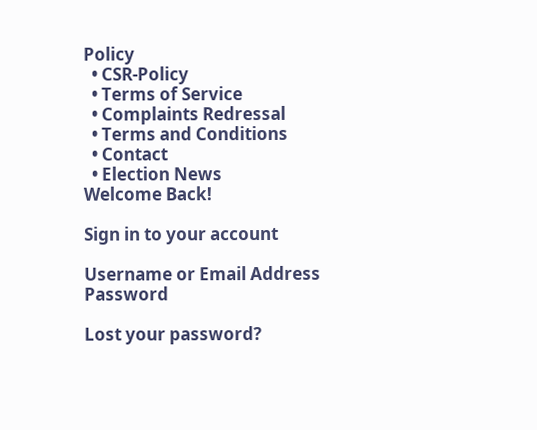Policy
  • CSR-Policy
  • Terms of Service
  • Complaints Redressal
  • Terms and Conditions
  • Contact
  • Election News
Welcome Back!

Sign in to your account

Username or Email Address
Password

Lost your password?